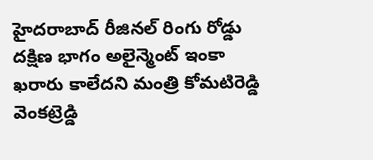హైదరాబాద్ రీజినల్ రింగు రోడ్డు దక్షిణ భాగం అలైన్మెంట్ ఇంకా ఖరారు కాలేదని మంత్రి కోమటిరెడ్డి వెంకట్రెడ్డి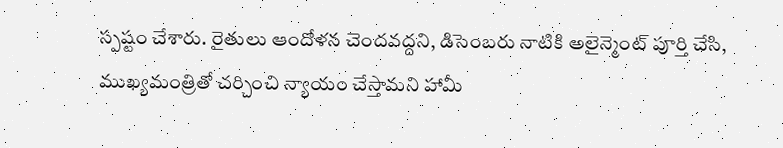స్పష్టం చేశారు. రైతులు ఆందోళన చెందవద్దని, డిసెంబరు నాటికి అలైన్మెంట్ పూర్తి చేసి, ముఖ్యమంత్రితో చర్చించి న్యాయం చేస్తామని హామీ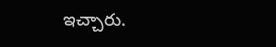ఇచ్చారు.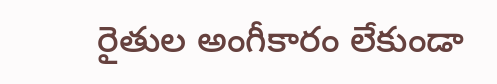రైతుల అంగీకారం లేకుండా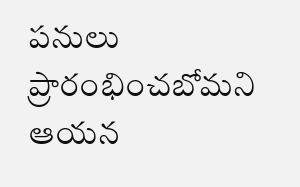పనులు ప్రారంభించబోమని ఆయన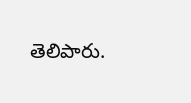తెలిపారు.